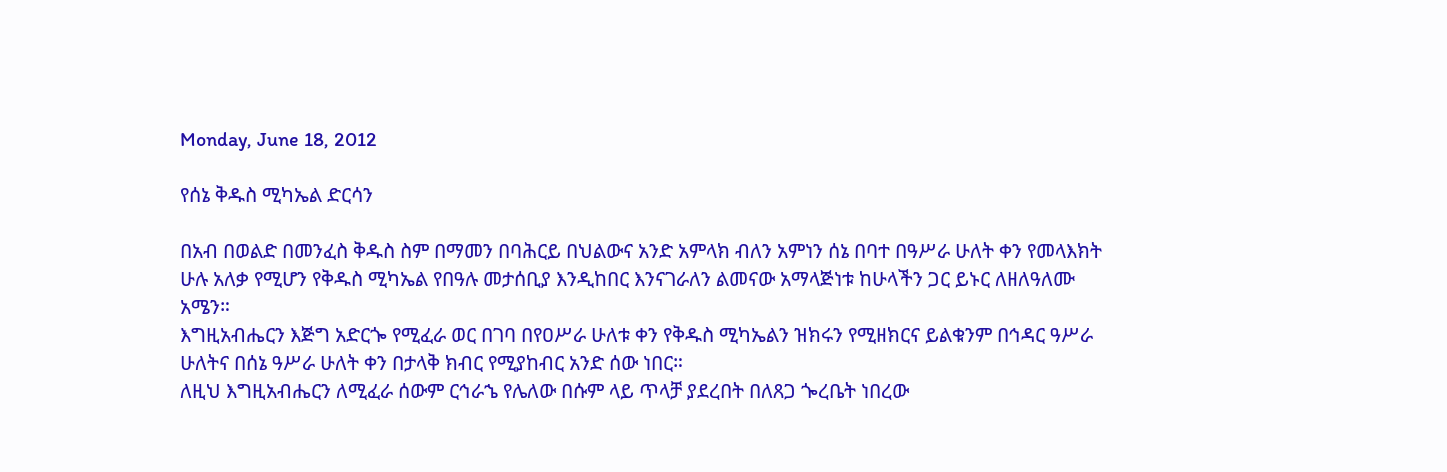Monday, June 18, 2012

የሰኔ ቅዱስ ሚካኤል ድርሳን

በአብ በወልድ በመንፈስ ቅዱስ ስም በማመን በባሕርይ በህልውና አንድ አምላክ ብለን አምነን ሰኔ በባተ በዓሥራ ሁለት ቀን የመላእክት ሁሉ አለቃ የሚሆን የቅዱስ ሚካኤል የበዓሉ መታሰቢያ እንዲከበር እንናገራለን ልመናው አማላጅነቱ ከሁላችን ጋር ይኑር ለዘለዓለሙ አሜን።
እግዚአብሔርን እጅግ አድርጐ የሚፈራ ወር በገባ በየዐሥራ ሁለቱ ቀን የቅዱስ ሚካኤልን ዝክሩን የሚዘክርና ይልቁንም በኅዳር ዓሥራ ሁለትና በሰኔ ዓሥራ ሁለት ቀን በታላቅ ክብር የሚያከብር አንድ ሰው ነበር።
ለዚህ እግዚአብሔርን ለሚፈራ ሰውም ርኅራኄ የሌለው በሱም ላይ ጥላቻ ያደረበት በለጸጋ ጐረቤት ነበረው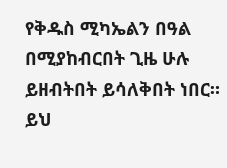የቅዱስ ሚካኤልን በዓል በሚያከብርበት ጊዜ ሁሉ ይዘብትበት ይሳለቅበት ነበር።
ይህ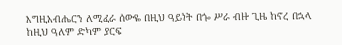እግዚአብሔርን ለሚፈራ ሰውዬ በዚህ ዓይነት በጐ ሥራ ብዙ ጊዜ ከኖረ በኋላ ከዚህ ዓለም ድካም ያርፍ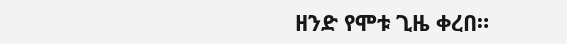ዘንድ የሞቱ ጊዜ ቀረበ።